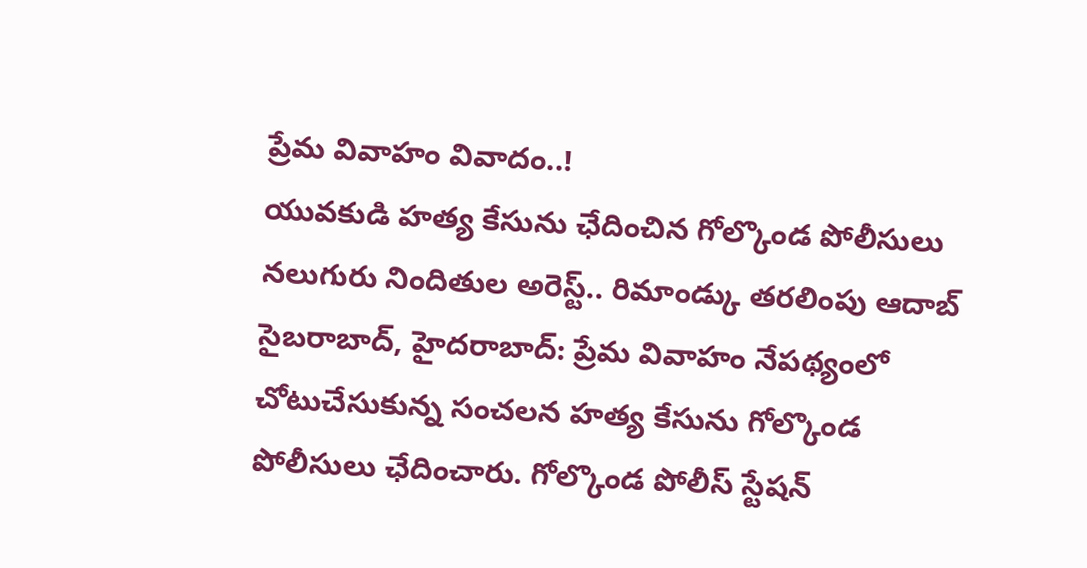ప్రేమ వివాహం వివాదం..!
యువకుడి హత్య కేసును ఛేదించిన గోల్కొండ పోలీసులు నలుగురు నిందితుల అరెస్ట్.. రిమాండ్కు తరలింపు ఆదాబ్ సైబరాబాద్, హైదరాబాద్: ప్రేమ వివాహం నేపథ్యంలో చోటుచేసుకున్న సంచలన హత్య కేసును గోల్కొండ పోలీసులు ఛేదించారు. గోల్కొండ పోలీస్ స్టేషన్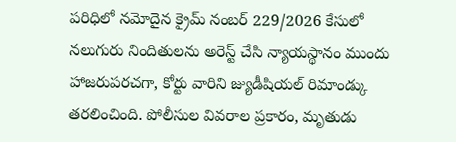పరిధిలో నమోదైన క్రైమ్ నంబర్ 229/2026 కేసులో నలుగురు నిందితులను అరెస్ట్ చేసి న్యాయస్థానం ముందు హాజరుపరచగా, కోర్టు వారిని జ్యుడీషియల్ రిమాండ్కు తరలించింది. పోలీసుల వివరాల ప్రకారం, మృతుడు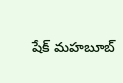షేక్ మహబూబ్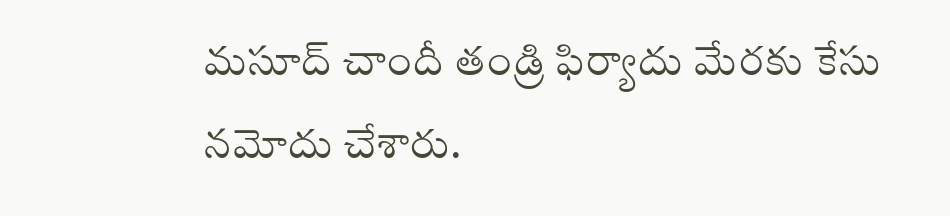మసూద్ చాందీ తండ్రి ఫిర్యాదు మేరకు కేసు నమోదు చేశారు.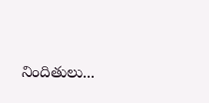నిందితులు...